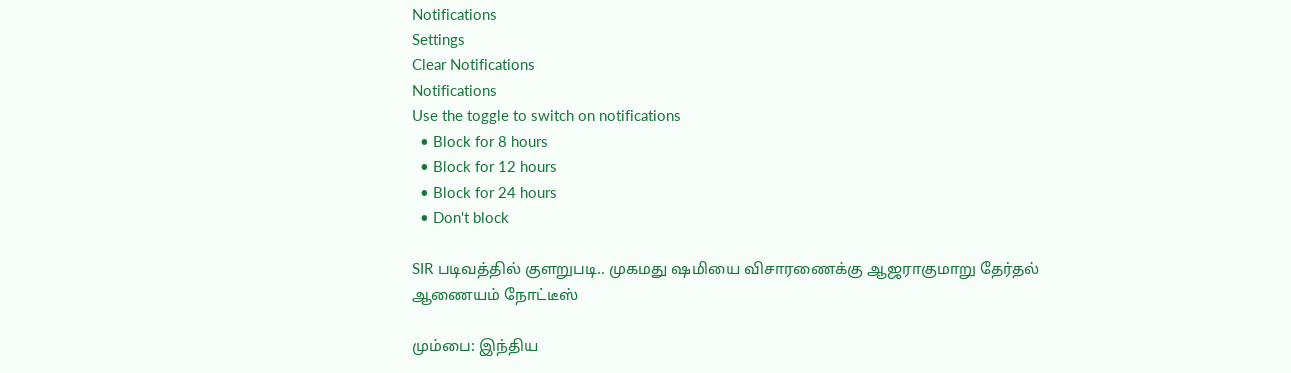Notifications
Settings
Clear Notifications
Notifications
Use the toggle to switch on notifications
  • Block for 8 hours
  • Block for 12 hours
  • Block for 24 hours
  • Don't block

SIR படிவத்தில் குளறுபடி.. முகமது ஷமியை விசாரணைக்கு ஆஜராகுமாறு தேர்தல் ஆணையம் நோட்டீஸ்

மும்பை: இந்திய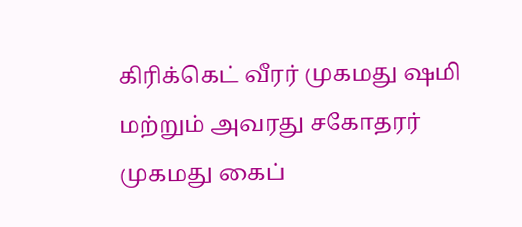கிரிக்கெட் வீரர் முகமது ஷமி மற்றும் அவரது சகோதரர் முகமது கைப்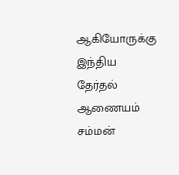ஆகியோருக்கு இந்திய தேர்தல் ஆணையம் சம்மன்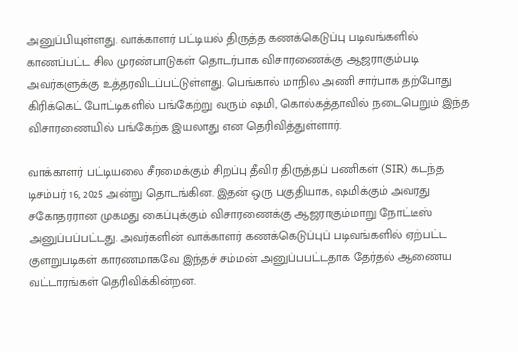அனுப்பியுள்ளது. வாக்காளர் பட்டியல் திருத்த கணக்கெடுப்பு படிவங்களில் காணப்பட்ட சில முரண்பாடுகள் தொடர்பாக விசாரணைக்கு ஆஜராகும்படி அவர்களுக்கு உத்தரவிடப்பட்டுள்ளது. பெங்கால் மாநில அணி சார்பாக தற்போது கிரிக்கெட் போட்டிகளில் பங்கேற்று வரும் ஷமி, கொல்கத்தாவில் நடைபெறும் இந்த விசாரணையில் பங்கேற்க இயலாது என தெரிவித்துள்ளார்.

வாக்காளர் பட்டியலை சீரமைக்கும் சிறப்பு தீவிர திருத்தப் பணிகள் (SIR) கடந்த டிசம்பர் 16, 2025 அன்று தொடங்கின. இதன் ஒரு பகுதியாக, ஷமிக்கும் அவரது சகோதரரான முகமது கைப்புக்கும் விசாரணைக்கு ஆஜராகும்மாறு நோட்டீஸ் அனுப்பப்பட்டது. அவர்களின் வாக்காளர் கணக்கெடுப்புப் படிவங்களில் ஏற்பட்ட குளறுபடிகள் காரணமாகவே இந்தச் சம்மன் அனுப்பபட்டதாக தேர்தல் ஆணைய வட்டாரங்கள் தெரிவிக்கின்றன.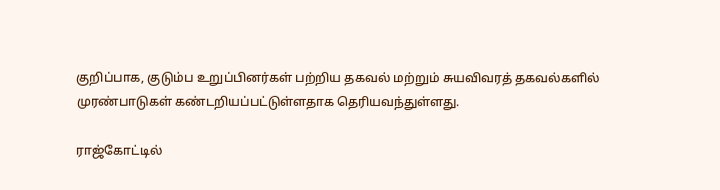குறிப்பாக, குடும்ப உறுப்பினர்கள் பற்றிய தகவல் மற்றும் சுயவிவரத் தகவல்களில் முரண்பாடுகள் கண்டறியப்பட்டுள்ளதாக தெரியவந்துள்ளது.

ராஜ்கோட்டில்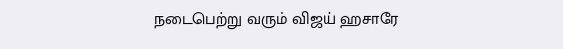நடைபெற்று வரும் விஜய் ஹசாரே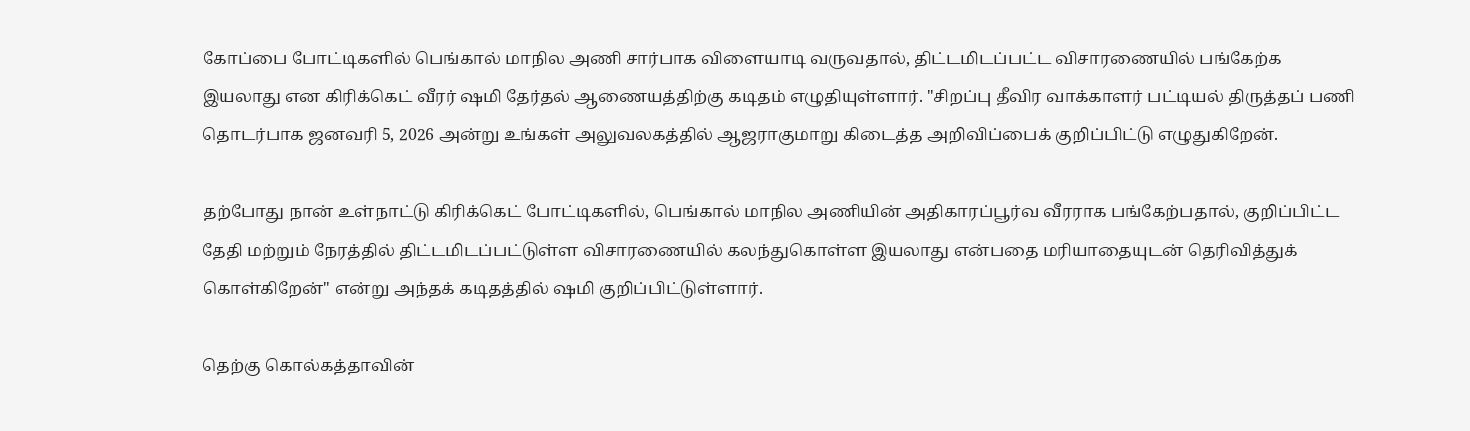கோப்பை போட்டிகளில் பெங்கால் மாநில அணி சார்பாக விளையாடி வருவதால், திட்டமிடப்பட்ட விசாரணையில் பங்கேற்க இயலாது என கிரிக்கெட் வீரர் ஷமி தேர்தல் ஆணையத்திற்கு கடிதம் எழுதியுள்ளார். "சிறப்பு தீவிர வாக்காளர் பட்டியல் திருத்தப் பணி தொடர்பாக ஜனவரி 5, 2026 அன்று உங்கள் அலுவலகத்தில் ஆஜராகுமாறு கிடைத்த அறிவிப்பைக் குறிப்பிட்டு எழுதுகிறேன்.

தற்போது நான் உள்நாட்டு கிரிக்கெட் போட்டிகளில், பெங்கால் மாநில அணியின் அதிகாரப்பூர்வ வீரராக பங்கேற்பதால், குறிப்பிட்ட தேதி மற்றும் நேரத்தில் திட்டமிடப்பட்டுள்ள விசாரணையில் கலந்துகொள்ள இயலாது என்பதை மரியாதையுடன் தெரிவித்துக் கொள்கிறேன்" என்று அந்தக் கடிதத்தில் ஷமி குறிப்பிட்டுள்ளார்.

தெற்கு கொல்கத்தாவின்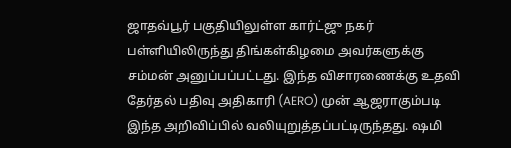ஜாதவ்பூர் பகுதியிலுள்ள கார்ட்ஜு நகர் பள்ளியிலிருந்து திங்கள்கிழமை அவர்களுக்கு சம்மன் அனுப்பப்பட்டது. இந்த விசாரணைக்கு உதவி தேர்தல் பதிவு அதிகாரி (AERO) முன் ஆஜராகும்படி இந்த அறிவிப்பில் வலியுறுத்தப்பட்டிருந்தது. ஷமி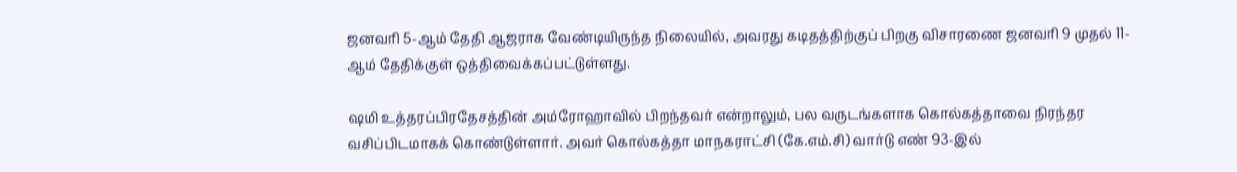ஜனவரி 5-ஆம் தேதி ஆஜராக வேண்டியிருந்த நிலையில், அவரது கடிதத்திற்குப் பிறகு விசாரணை ஜனவரி 9 முதல் 11-ஆம் தேதிக்குள் ஒத்திவைக்கப்பட்டுள்ளது.

ஷமி உத்தரப்பிரதேசத்தின் அம்ரோஹாவில் பிறந்தவர் என்றாலும், பல வருடங்களாக கொல்கத்தாவை நிரந்தர வசிப்பிடமாகக் கொண்டுள்ளார். அவர் கொல்கத்தா மாநகராட்சி (கே.எம்.சி) வார்டு எண் 93-இல்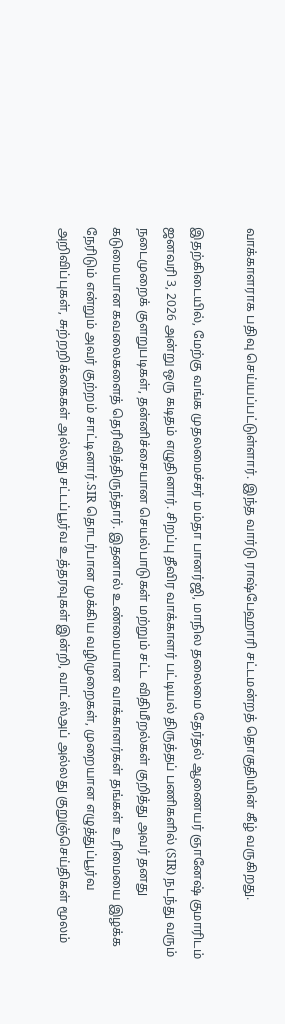வாக்காளராக பதிவு செய்யப்பட்டுள்ளார். இந்த வார்டு ராஷ்பேஹாரி சட்டமன்றத் தொகுதியின் கீழ் வருகிறது.

இதற்கிடையில், மேற்கு வங்க முதலமைச்சர் மம்தா பானர்ஜி, மாநில தலைமை தேர்தல் ஆணையர் ஞானேஷ் குமாரிடம் ஜனவரி 3, 2026 அன்று ஒரு கடிதம் எழுதினார். சிறப்பு தீவிர வாக்காளர் பட்டியல் திருத்தப் பணிகளில் (SIR) நடந்து வரும் நடைமுறைக் குளறுபடிகள், தன்னிச்சையான செயல்பாடுகள் மற்றும் சட்ட விதிமீறல்கள் குறித்து அவர் தனது கடுமையான கவலைகளைத் தெரிவித்திருந்தார். இதனால் உண்மையான வாக்காளர்கள் தங்கள் உரிமையை இழக்க நேரிடும் என்றும் அவர் குற்றம் சாட்டினார்.SIR தொடர்பான முக்கிய வழிமுறைகள், முறையான எழுத்துப்பூர்வ அறிவிப்புகள், சுற்றறிக்கைகள் அல்லது சட்டப்பூர்வ உத்தரவுகள் இன்றி, வாட்ஸ்அப் அல்லது குறுஞ்செய்திகள் மூலம்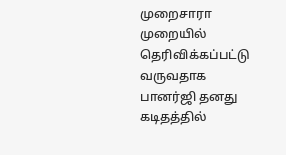முறைசாரா முறையில் தெரிவிக்கப்பட்டு வருவதாக பானர்ஜி தனது கடிதத்தில்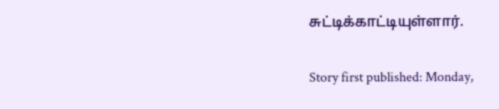சுட்டிக்காட்டியுள்ளார்.

Story first published: Monday,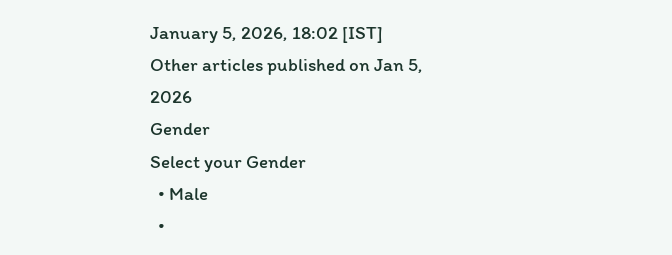January 5, 2026, 18:02 [IST]
Other articles published on Jan 5, 2026
Gender
Select your Gender
  • Male
  •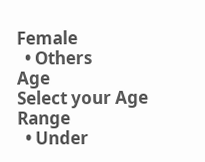Female
  • Others
Age
Select your Age Range
  • Under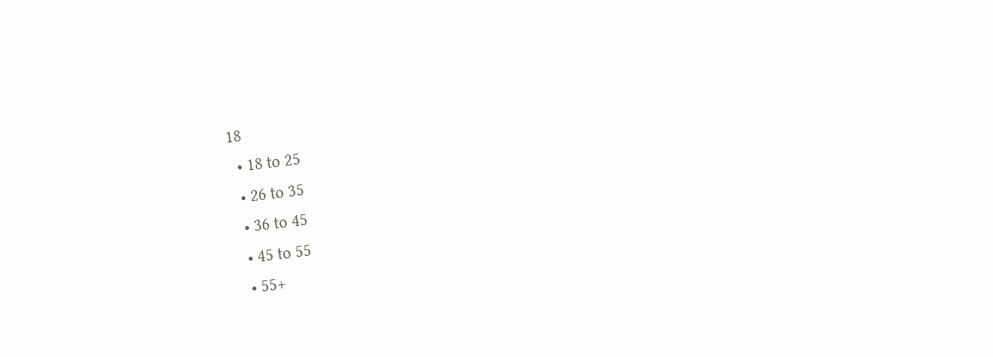18
  • 18 to 25
  • 26 to 35
  • 36 to 45
  • 45 to 55
  • 55+